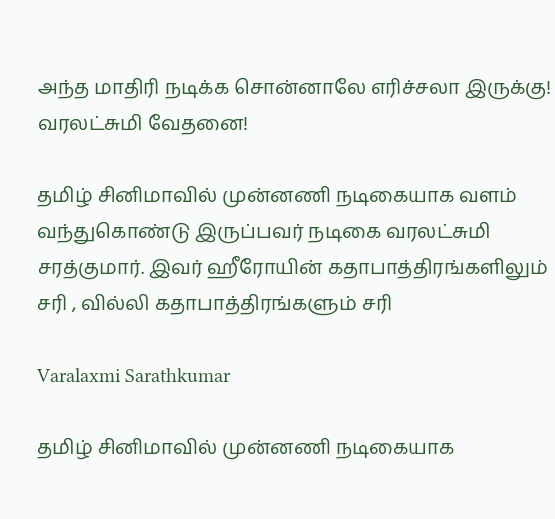அந்த மாதிரி நடிக்க சொன்னாலே எரிச்சலா இருக்கு! வரலட்சுமி வேதனை!

தமிழ் சினிமாவில் முன்னணி நடிகையாக வளம் வந்துகொண்டு இருப்பவர் நடிகை வரலட்சுமி சரத்குமார். இவர் ஹீரோயின் கதாபாத்திரங்களிலும் சரி , வில்லி கதாபாத்திரங்களும் சரி

Varalaxmi Sarathkumar

தமிழ் சினிமாவில் முன்னணி நடிகையாக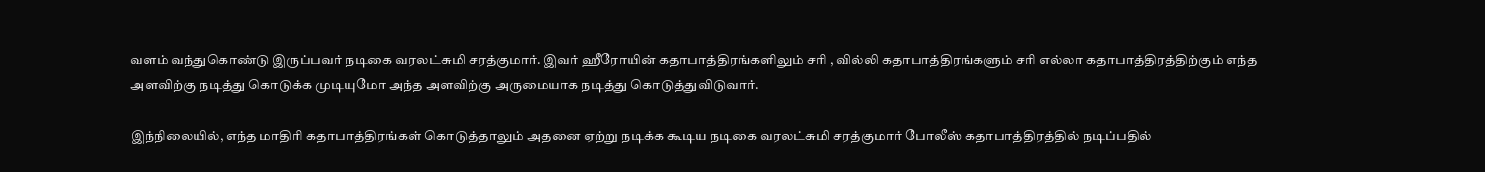வளம் வந்துகொண்டு இருப்பவர் நடிகை வரலட்சுமி சரத்குமார். இவர் ஹீரோயின் கதாபாத்திரங்களிலும் சரி , வில்லி கதாபாத்திரங்களும் சரி எல்லா கதாபாத்திரத்திற்கும் எந்த அளவிற்கு நடித்து கொடுக்க முடியுமோ அந்த அளவிற்கு அருமையாக நடித்து கொடுத்துவிடுவார்.

இந்நிலையில், எந்த மாதிரி கதாபாத்திரங்கள் கொடுத்தாலும் அதனை ஏற்று நடிக்க கூடிய நடிகை வரலட்சுமி சரத்குமார் போலீஸ் கதாபாத்திரத்தில் நடிப்பதில்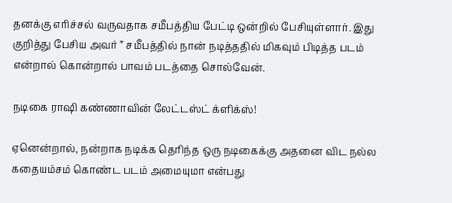தனக்கு எரிச்சல் வருவதாக சமீபத்திய பேட்டி ஒன்றில் பேசியுள்ளார். இது குறித்து பேசிய அவர் ” சமீபத்தில் நான் நடித்ததில் மிகவும் பிடித்த படம் என்றால் கொன்றால் பாவம் படத்தை சொல்வேன்.

நடிகை ராஷி கண்ணாவின் லேட்டஸ்ட் க்ளிக்ஸ்!

ஏனென்றால், நன்றாக நடிக்க தெரிந்த ஒரு நடிகைக்கு அதனை விட நல்ல கதையம்சம் கொண்ட படம் அமையுமா என்பது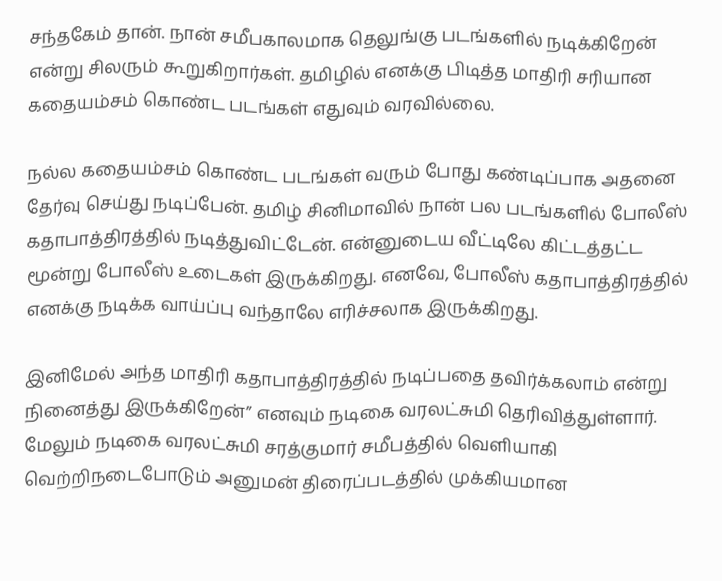சந்தகேம் தான். நான் சமீபகாலமாக தெலுங்கு படங்களில் நடிக்கிறேன் என்று சிலரும் கூறுகிறார்கள். தமிழில் எனக்கு பிடித்த மாதிரி சரியான கதையம்சம் கொண்ட படங்கள் எதுவும் வரவில்லை.

நல்ல கதையம்சம் கொண்ட படங்கள் வரும் போது கண்டிப்பாக அதனை தேர்வு செய்து நடிப்பேன். தமிழ் சினிமாவில் நான் பல படங்களில் போலீஸ் கதாபாத்திரத்தில் நடித்துவிட்டேன். என்னுடைய வீட்டிலே கிட்டத்தட்ட மூன்று போலீஸ் உடைகள் இருக்கிறது. எனவே, போலீஸ் கதாபாத்திரத்தில் எனக்கு நடிக்க வாய்ப்பு வந்தாலே எரிச்சலாக இருக்கிறது.

இனிமேல் அந்த மாதிரி கதாபாத்திரத்தில் நடிப்பதை தவிர்க்கலாம் என்று நினைத்து இருக்கிறேன்” எனவும் நடிகை வரலட்சுமி தெரிவித்துள்ளார். மேலும் நடிகை வரலட்சுமி சரத்குமார் சமீபத்தில் வெளியாகி வெற்றிநடைபோடும் அனுமன் திரைப்படத்தில் முக்கியமான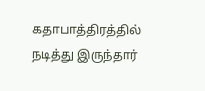கதாபாத்திரத்தில் நடித்து இருந்தார்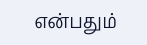என்பதும்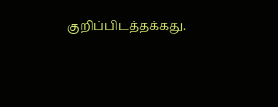குறிப்பிடத்தக்கது.